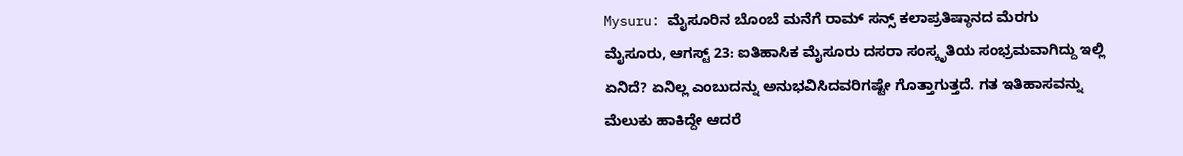Mysuru: ಮೈಸೂರಿನ ಬೊಂಬೆ ಮನೆಗೆ ರಾಮ್ ಸನ್ಸ್ ಕಲಾಪ್ರತಿಷ್ಠಾನದ ಮೆರಗು
ಮೈಸೂರು, ಆಗಸ್ಟ್ 23: ಐತಿಹಾಸಿಕ ಮೈಸೂರು ದಸರಾ ಸಂಸ್ಕೃತಿಯ ಸಂಭ್ರಮವಾಗಿದ್ದು ಇಲ್ಲಿ ಏನಿದೆ? ಏನಿಲ್ಲ ಎಂಬುದನ್ನು ಅನುಭವಿಸಿದವರಿಗಷ್ಟೇ ಗೊತ್ತಾಗುತ್ತದೆ. ಗತ ಇತಿಹಾಸವನ್ನು ಮೆಲುಕು ಹಾಕಿದ್ದೇ ಆದರೆ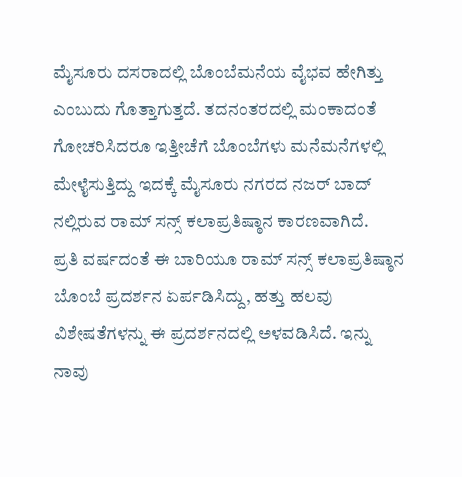ಮೈಸೂರು ದಸರಾದಲ್ಲಿ ಬೊಂಬೆಮನೆಯ ವೈಭವ ಹೇಗಿತ್ತು ಎಂಬುದು ಗೊತ್ತಾಗುತ್ತದೆ. ತದನಂತರದಲ್ಲಿ ಮಂಕಾದಂತೆ ಗೋಚರಿಸಿದರೂ ಇತ್ತೀಚೆಗೆ ಬೊಂಬೆಗಳು ಮನೆಮನೆಗಳಲ್ಲಿ ಮೇಳೈಸುತ್ತಿದ್ದು ಇದಕ್ಕೆ ಮೈಸೂರು ನಗರದ ನಜರ್ ಬಾದ್ ನಲ್ಲಿರುವ ರಾಮ್ ಸನ್ಸ್ ಕಲಾಪ್ರತಿಷ್ಠಾನ ಕಾರಣವಾಗಿದೆ.
ಪ್ರತಿ ವರ್ಷದಂತೆ ಈ ಬಾರಿಯೂ ರಾಮ್ ಸನ್ಸ್ ಕಲಾಪ್ರತಿಷ್ಠಾನ ಬೊಂಬೆ ಪ್ರದರ್ಶನ ಏರ್ಪಡಿಸಿದ್ದು, ಹತ್ತು ಹಲವು ವಿಶೇಷತೆಗಳನ್ನು ಈ ಪ್ರದರ್ಶನದಲ್ಲಿ ಅಳವಡಿಸಿದೆ. ಇನ್ನು ನಾವು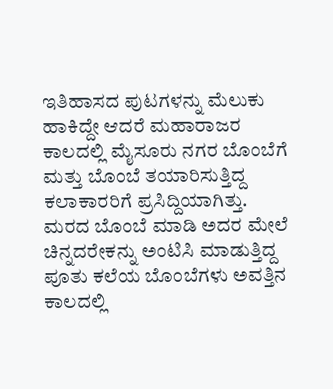ಇತಿಹಾಸದ ಪುಟಗಳನ್ನು ಮೆಲುಕು ಹಾಕಿದ್ದೇ ಆದರೆ ಮಹಾರಾಜರ ಕಾಲದಲ್ಲಿ ಮೈಸೂರು ನಗರ ಬೊಂಬೆಗೆ ಮತ್ತು ಬೊಂಬೆ ತಯಾರಿಸುತ್ತಿದ್ದ ಕಲಾಕಾರರಿಗೆ ಪ್ರಸಿದ್ದಿಯಾಗಿತ್ತು. ಮರದ ಬೊಂಬೆ ಮಾಡಿ ಅದರ ಮೇಲೆ ಚಿನ್ನದರೇಕನ್ನು ಅಂಟಿಸಿ ಮಾಡುತ್ತಿದ್ದ ಪೂತು ಕಲೆಯ ಬೊಂಬೆಗಳು ಅವತ್ತಿನ ಕಾಲದಲ್ಲಿ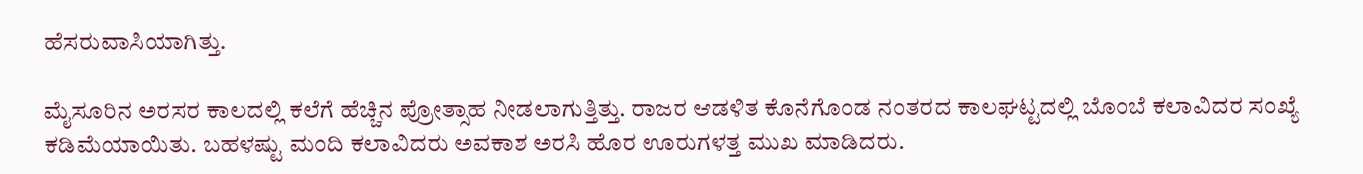ಹೆಸರುವಾಸಿಯಾಗಿತ್ತು.

ಮೈಸೂರಿನ ಅರಸರ ಕಾಲದಲ್ಲಿ ಕಲೆಗೆ ಹೆಚ್ಚಿನ ಪ್ರೋತ್ಸಾಹ ನೀಡಲಾಗುತ್ತಿತ್ತು. ರಾಜರ ಆಡಳಿತ ಕೊನೆಗೊಂಡ ನಂತರದ ಕಾಲಘಟ್ಟದಲ್ಲಿ ಬೊಂಬೆ ಕಲಾವಿದರ ಸಂಖ್ಯೆ ಕಡಿಮೆಯಾಯಿತು. ಬಹಳಷ್ಟು ಮಂದಿ ಕಲಾವಿದರು ಅವಕಾಶ ಅರಸಿ ಹೊರ ಊರುಗಳತ್ತ ಮುಖ ಮಾಡಿದರು.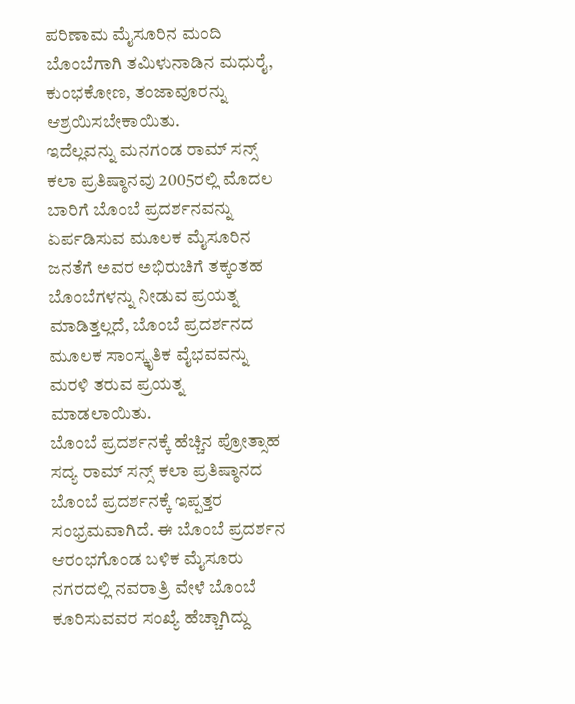ಪರಿಣಾಮ ಮೈಸೂರಿನ ಮಂದಿ ಬೊಂಬೆಗಾಗಿ ತಮಿಳುನಾಡಿನ ಮಧುರೈ, ಕುಂಭಕೋಣ, ತಂಜಾವೂರನ್ನು ಆಶ್ರಯಿಸಬೇಕಾಯಿತು.
ಇದೆಲ್ಲವನ್ನು ಮನಗಂಡ ರಾಮ್ ಸನ್ಸ್ ಕಲಾ ಪ್ರತಿಷ್ಠಾನವು 2005ರಲ್ಲಿ ಮೊದಲ ಬಾರಿಗೆ ಬೊಂಬೆ ಪ್ರದರ್ಶನವನ್ನು ಏರ್ಪಡಿಸುವ ಮೂಲಕ ಮೈಸೂರಿನ ಜನತೆಗೆ ಅವರ ಅಭಿರುಚಿಗೆ ತಕ್ಕಂತಹ ಬೊಂಬೆಗಳನ್ನು ನೀಡುವ ಪ್ರಯತ್ನ ಮಾಡಿತ್ತಲ್ಲದೆ, ಬೊಂಬೆ ಪ್ರದರ್ಶನದ ಮೂಲಕ ಸಾಂಸ್ಕೃತಿಕ ವೈಭವವನ್ನು ಮರಳಿ ತರುವ ಪ್ರಯತ್ನ ಮಾಡಲಾಯಿತು.
ಬೊಂಬೆ ಪ್ರದರ್ಶನಕ್ಕೆ ಹೆಚ್ಚಿನ ಪ್ರೋತ್ಸಾಹ
ಸದ್ಯ ರಾಮ್ ಸನ್ಸ್ ಕಲಾ ಪ್ರತಿಷ್ಠಾನದ ಬೊಂಬೆ ಪ್ರದರ್ಶನಕ್ಕೆ ಇಪ್ಪತ್ತರ ಸಂಭ್ರಮವಾಗಿದೆ. ಈ ಬೊಂಬೆ ಪ್ರದರ್ಶನ ಆರಂಭಗೊಂಡ ಬಳಿಕ ಮೈಸೂರು ನಗರದಲ್ಲಿ ನವರಾತ್ರಿ ವೇಳೆ ಬೊಂಬೆ ಕೂರಿಸುವವರ ಸಂಖ್ಯೆ ಹೆಚ್ಚಾಗಿದ್ದು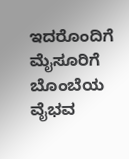ಇದರೊಂದಿಗೆ ಮೈಸೂರಿಗೆ ಬೊಂಬೆಯ ವೈಭವ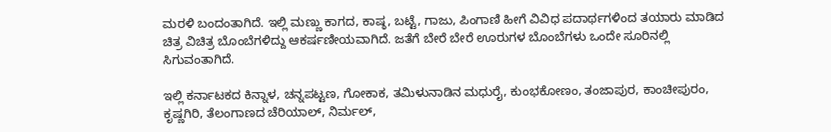ಮರಳಿ ಬಂದಂತಾಗಿದೆ. ಇಲ್ಲಿ ಮಣ್ಣು ಕಾಗದ, ಕಾಷ್ಠ, ಬಟ್ಟೆ, ಗಾಜು, ಪಿಂಗಾಣಿ ಹೀಗೆ ವಿವಿಧ ಪದಾರ್ಥಗಳಿಂದ ತಯಾರು ಮಾಡಿದ ಚಿತ್ರ ವಿಚಿತ್ರ ಬೊಂಬೆಗಳಿದ್ದು ಆಕರ್ಷಣೀಯವಾಗಿದೆ. ಜತೆಗೆ ಬೇರೆ ಬೇರೆ ಊರುಗಳ ಬೊಂಬೆಗಳು ಒಂದೇ ಸೂರಿನಲ್ಲಿ ಸಿಗುವಂತಾಗಿದೆ.

ಇಲ್ಲಿ ಕರ್ನಾಟಕದ ಕಿನ್ನಾಳ, ಚನ್ನಪಟ್ಟಣ, ಗೋಕಾಕ, ತಮಿಳುನಾಡಿನ ಮಧುರೈ, ಕುಂಭಕೋಣಂ, ತಂಜಾಪುರ, ಕಾಂಚೀಪುರಂ, ಕೃಷ್ಣಗಿರಿ, ತೆಲಂಗಾಣದ ಚೆರಿಯಾಲ್, ನಿರ್ಮಲ್,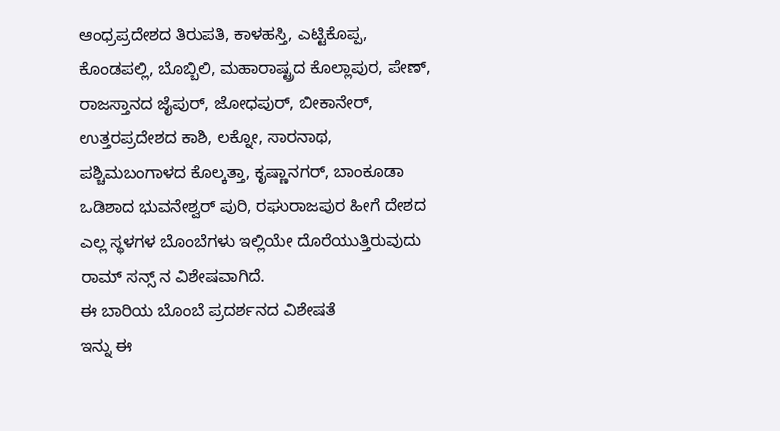ಆಂಧ್ರಪ್ರದೇಶದ ತಿರುಪತಿ, ಕಾಳಹಸ್ತಿ, ಎಟ್ಟಿಕೊಪ್ಪ, ಕೊಂಡಪಲ್ಲಿ, ಬೊಬ್ಬಿಲಿ, ಮಹಾರಾಷ್ಟ್ರದ ಕೊಲ್ಲಾಪುರ, ಪೇಣ್, ರಾಜಸ್ತಾನದ ಜೈಪುರ್, ಜೋಧಪುರ್, ಬೀಕಾನೇರ್, ಉತ್ತರಪ್ರದೇಶದ ಕಾಶಿ, ಲಕ್ನೋ, ಸಾರನಾಥ, ಪಶ್ಚಿಮಬಂಗಾಳದ ಕೊಲ್ಕತ್ತಾ, ಕೃಷ್ಣಾನಗರ್, ಬಾಂಕೂಡಾ ಒಡಿಶಾದ ಭುವನೇಶ್ವರ್ ಪುರಿ, ರಘುರಾಜಪುರ ಹೀಗೆ ದೇಶದ ಎಲ್ಲ ಸ್ಥಳಗಳ ಬೊಂಬೆಗಳು ಇಲ್ಲಿಯೇ ದೊರೆಯುತ್ತಿರುವುದು ರಾಮ್ ಸನ್ಸ್ ನ ವಿಶೇಷವಾಗಿದೆ.
ಈ ಬಾರಿಯ ಬೊಂಬೆ ಪ್ರದರ್ಶನದ ವಿಶೇಷತೆ
ಇನ್ನು ಈ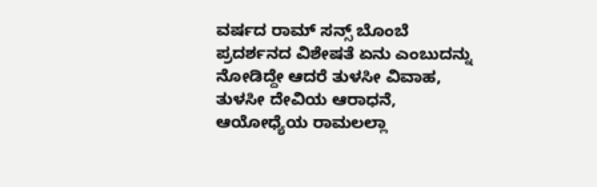ವರ್ಷದ ರಾಮ್ ಸನ್ಸ್ ಬೊಂಬೆ ಪ್ರದರ್ಶನದ ವಿಶೇಷತೆ ಏನು ಎಂಬುದನ್ನು ನೋಡಿದ್ದೇ ಆದರೆ ತುಳಸೀ ವಿವಾಹ, ತುಳಸೀ ದೇವಿಯ ಆರಾಧನೆ, ಆಯೋಧ್ಯೆಯ ರಾಮಲಲ್ಲಾ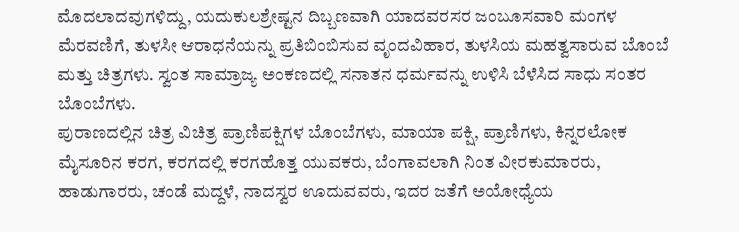ಮೊದಲಾದವುಗಳಿದ್ದು, ಯದುಕುಲಶ್ರೇಷ್ಟನ ದಿಬ್ಬಣವಾಗಿ ಯಾದವರಸರ ಜಂಬೂಸವಾರಿ ಮಂಗಳ ಮೆರವಣಿಗೆ, ತುಳಸೀ ಆರಾಧನೆಯನ್ನು ಪ್ರತಿಬಿಂಬಿಸುವ ವೃಂದವಿಹಾರ, ತುಳಸಿಯ ಮಹತ್ವಸಾರುವ ಬೊಂಬೆ ಮತ್ತು ಚಿತ್ರಗಳು. ಸ್ವಂತ ಸಾಮ್ರಾಜ್ಯ ಅಂಕಣದಲ್ಲಿ ಸನಾತನ ಧರ್ಮವನ್ನು ಉಳಿಸಿ ಬೆಳೆಸಿದ ಸಾಧು ಸಂತರ ಬೊಂಬೆಗಳು.
ಪುರಾಣದಲ್ಲಿನ ಚಿತ್ರ ವಿಚಿತ್ರ ಪ್ರಾಣಿಪಕ್ಷಿಗಳ ಬೊಂಬೆಗಳು, ಮಾಯಾ ಪಕ್ಷಿ, ಪ್ರಾಣಿಗಳು, ಕಿನ್ನರಲೋಕ ಮೈಸೂರಿನ ಕರಗ, ಕರಗದಲ್ಲಿ ಕರಗಹೊತ್ತ ಯುವಕರು, ಬೆಂಗಾವಲಾಗಿ ನಿಂತ ವೀರಕುಮಾರರು, ಹಾಡುಗಾರರು, ಚಂಡೆ ಮದ್ದಳೆ, ನಾದಸ್ವರ ಊದುವವರು, ಇದರ ಜತೆಗೆ ಅಯೋಧ್ಯೆಯ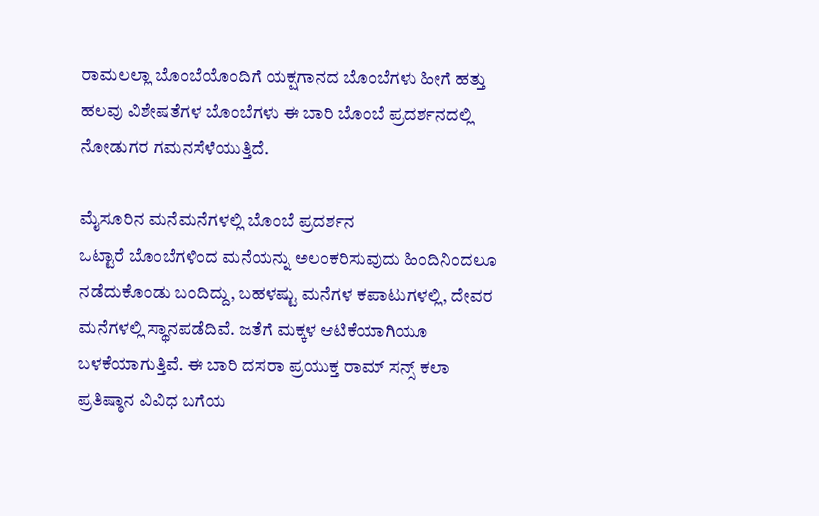ರಾಮಲಲ್ಲಾ ಬೊಂಬೆಯೊಂದಿಗೆ ಯಕ್ಷಗಾನದ ಬೊಂಬೆಗಳು ಹೀಗೆ ಹತ್ತು ಹಲವು ವಿಶೇಷತೆಗಳ ಬೊಂಬೆಗಳು ಈ ಬಾರಿ ಬೊಂಬೆ ಪ್ರದರ್ಶನದಲ್ಲಿ ನೋಡುಗರ ಗಮನಸೆಳೆಯುತ್ತಿದೆ.

ಮೈಸೂರಿನ ಮನೆಮನೆಗಳಲ್ಲಿ ಬೊಂಬೆ ಪ್ರದರ್ಶನ
ಒಟ್ಟಾರೆ ಬೊಂಬೆಗಳಿಂದ ಮನೆಯನ್ನು ಅಲಂಕರಿಸುವುದು ಹಿಂದಿನಿಂದಲೂ ನಡೆದುಕೊಂಡು ಬಂದಿದ್ದು, ಬಹಳಷ್ಟು ಮನೆಗಳ ಕಪಾಟುಗಳಲ್ಲಿ, ದೇವರ ಮನೆಗಳಲ್ಲಿ ಸ್ಥಾನಪಡೆದಿವೆ. ಜತೆಗೆ ಮಕ್ಕಳ ಆಟಿಕೆಯಾಗಿಯೂ ಬಳಕೆಯಾಗುತ್ತಿವೆ. ಈ ಬಾರಿ ದಸರಾ ಪ್ರಯುಕ್ತ ರಾಮ್ ಸನ್ಸ್ ಕಲಾ ಪ್ರತಿಷ್ಠಾನ ವಿವಿಧ ಬಗೆಯ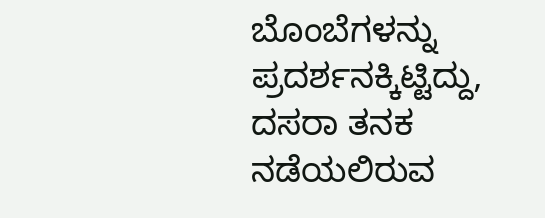ಬೊಂಬೆಗಳನ್ನು ಪ್ರದರ್ಶನಕ್ಕಿಟ್ಟಿದ್ದು, ದಸರಾ ತನಕ ನಡೆಯಲಿರುವ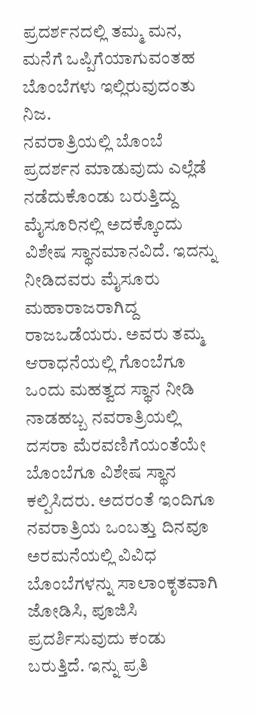ಪ್ರದರ್ಶನದಲ್ಲಿ ತಮ್ಮ ಮನ, ಮನೆಗೆ ಒಪ್ಪಿಗೆಯಾಗುವಂತಹ ಬೊಂಬೆಗಳು ಇಲ್ಲಿರುವುದಂತು ನಿಜ.
ನವರಾತ್ರಿಯಲ್ಲಿ ಬೊಂಬೆ ಪ್ರದರ್ಶನ ಮಾಡುವುದು ಎಲ್ಲೆಡೆ ನಡೆದುಕೊಂಡು ಬರುತ್ತಿದ್ದು ಮೈಸೂರಿನಲ್ಲಿ ಅದಕ್ಕೊಂದು ವಿಶೇಷ ಸ್ಥಾನಮಾನವಿದೆ. ಇದನ್ನು ನೀಡಿದವರು ಮೈಸೂರು ಮಹಾರಾಜರಾಗಿದ್ದ ರಾಜಒಡೆಯರು. ಅವರು ತಮ್ಮ ಆರಾಧನೆಯಲ್ಲಿ ಗೊಂಬೆಗೂ ಒಂದು ಮಹತ್ವದ ಸ್ಥಾನ ನೀಡಿ ನಾಡಹಬ್ಬ ನವರಾತ್ರಿಯಲ್ಲಿ ದಸರಾ ಮೆರವಣಿಗೆಯಂತೆಯೇ ಬೊಂಬೆಗೂ ವಿಶೇಷ ಸ್ಥಾನ ಕಲ್ಪಿಸಿದರು. ಅದರಂತೆ ಇಂದಿಗೂ ನವರಾತ್ರಿಯ ಒಂಬತ್ತು ದಿನವೂ ಅರಮನೆಯಲ್ಲಿ ವಿವಿಧ ಬೊಂಬೆಗಳನ್ನು ಸಾಲಾಂಕೃತವಾಗಿ ಜೋಡಿಸಿ, ಪೂಜಿಸಿ ಪ್ರದರ್ಶಿಸುವುದು ಕಂಡು ಬರುತ್ತಿದೆ. ಇನ್ನು ಪ್ರತಿ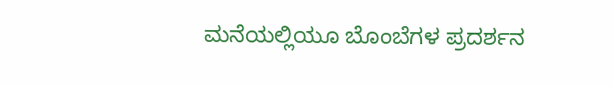ಮನೆಯಲ್ಲಿಯೂ ಬೊಂಬೆಗಳ ಪ್ರದರ್ಶನ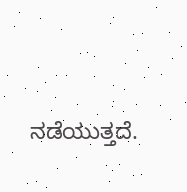ನಡೆಯುತ್ತದೆ.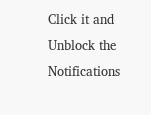Click it and Unblock the Notifications